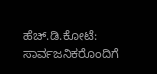ಹೆಚ್.ಡಿ.ಕೋಟೆ: ಸಾರ್ವಜನಿಕರೊಂದಿಗೆ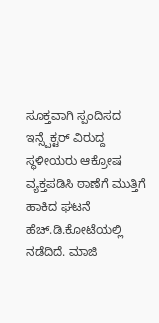ಸೂಕ್ತವಾಗಿ ಸ್ಪಂದಿಸದ ಇನ್ಸ್ಪೆಕ್ಟರ್ ವಿರುದ್ದ ಸ್ಥಳೀಯರು ಆಕ್ರೋಷ ವ್ಯಕ್ತಪಡಿಸಿ ಠಾಣೆಗೆ ಮುತ್ತಿಗೆ ಹಾಕಿದ ಘಟನೆ ಹೆಚ್.ಡಿ.ಕೋಟೆಯಲ್ಲಿ ನಡೆದಿದೆ. ಮಾಜಿ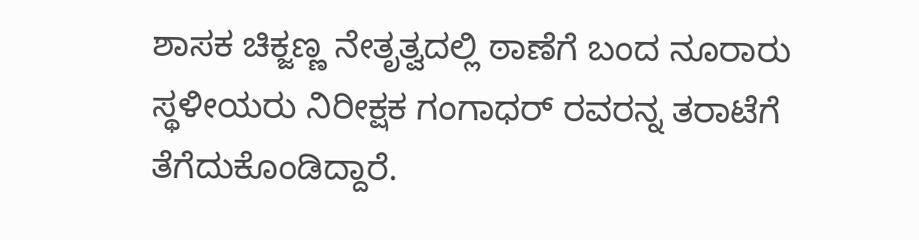ಶಾಸಕ ಚಿಕ್ಜಣ್ಣ ನೇತೃತ್ವದಲ್ಲಿ ಠಾಣೆಗೆ ಬಂದ ನೂರಾರು ಸ್ಥಳೀಯರು ನಿರೀಕ್ಷಕ ಗಂಗಾಧರ್ ರವರನ್ನ ತರಾಟೆಗೆ ತೆಗೆದುಕೊಂಡಿದ್ದಾರೆ.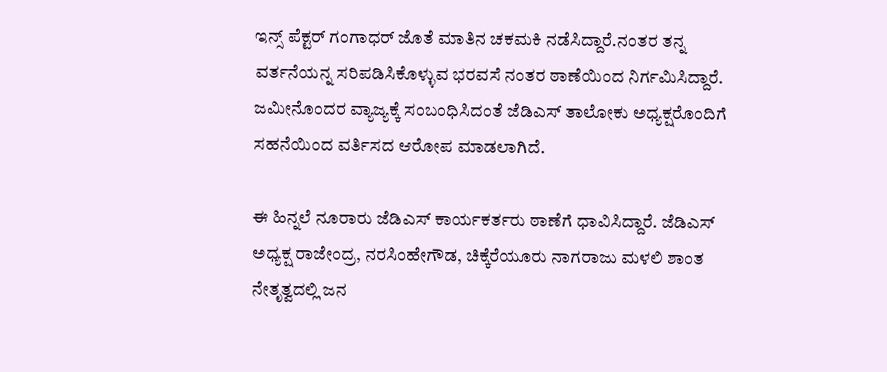ಇನ್ಸ್ ಪೆಕ್ಟರ್ ಗಂಗಾಧರ್ ಜೊತೆ ಮಾತಿನ ಚಕಮಕಿ ನಡೆಸಿದ್ದಾರೆ.ನಂತರ ತನ್ನ ವರ್ತನೆಯನ್ನ ಸರಿ‌ಪಡಿಸಿಕೊಳ್ಳುವ ಭರವಸೆ ನಂತರ ಠಾಣೆಯಿಂದ ನಿರ್ಗಮಿಸಿದ್ದಾರೆ. ಜಮೀನೊಂದರ ವ್ಯಾಜ್ಯಕ್ಕೆ ಸಂಬಂಧಿಸಿದಂತೆ ಜೆಡಿಎಸ್ ತಾಲೋಕು ಅಧ್ಯಕ್ಷರೊಂದಿಗೆ ಸಹನೆಯಿಂದ ವರ್ತಿಸದ ಆರೋಪ ಮಾಡಲಾಗಿದೆ.

ಈ ಹಿನ್ನಲೆ ನೂರಾರು ಜೆಡಿಎಸ್ ಕಾರ್ಯಕರ್ತರು ಠಾಣೆಗೆ ಧಾವಿಸಿದ್ದಾರೆ. ಜೆಡಿಎಸ್ ಅಧ್ಯಕ್ಷ ರಾಜೇಂದ್ರ, ನರಸಿಂಹೇಗೌಡ, ಚಿಕ್ಕೆರೆಯೂರು ನಾಗರಾಜು ಮಳಲಿ ಶಾಂತ ನೇತೃತ್ವದಲ್ಲಿ ಜನ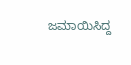ಜಮಾಯಿಸಿದ್ದ